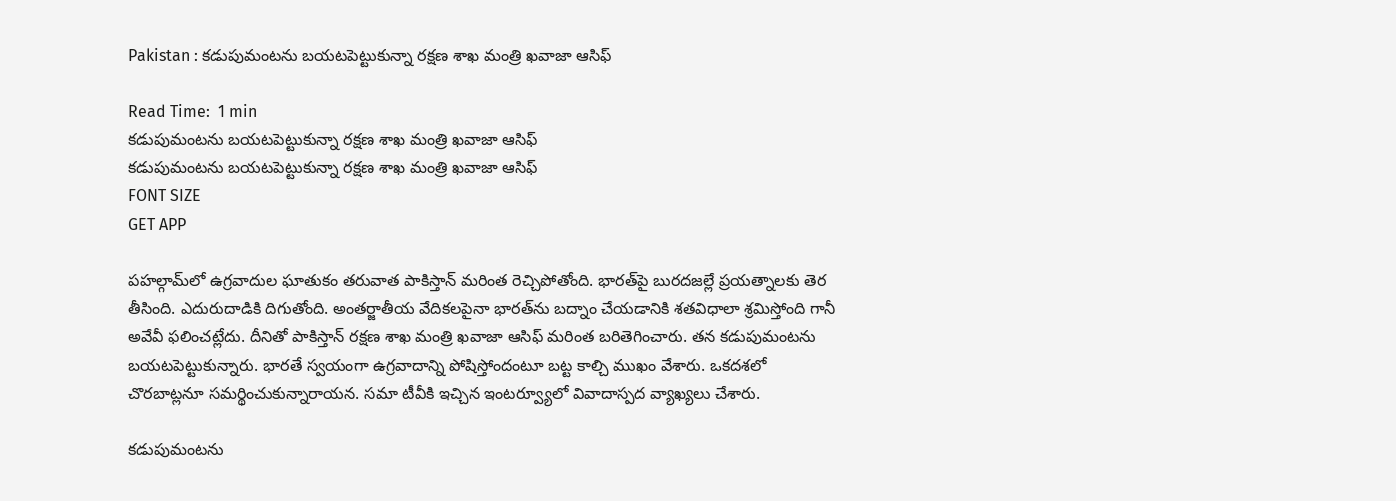Pakistan : కడుపుమంటను బయటపెట్టుకున్నా రక్షణ శాఖ మంత్రి ఖవాజా ఆసిఫ్

Read Time:  1 min
కడుపుమంటను బయటపెట్టుకున్నా రక్షణ శాఖ మంత్రి ఖవాజా ఆసిఫ్
కడుపుమంటను బయటపెట్టుకున్నా రక్షణ శాఖ మంత్రి ఖవాజా ఆసిఫ్
FONT SIZE
GET APP

పహల్గామ్‌లో ఉగ్రవాదుల ఘాతుకం తరువాత పాకిస్తాన్ మరింత రెచ్చిపోతోంది. భారత్‌పై బురదజల్లే ప్రయత్నాలకు తెర తీసింది. ఎదురుదాడికి దిగుతోంది. అంతర్జాతీయ వేదికలపైనా భారత్‌ను బద్నాం చేయడానికి శతవిధాలా శ్రమిస్తోంది గానీ అవేవీ ఫలించట్లేదు. దీనితో పాకిస్తాన్ రక్షణ శాఖ మంత్రి ఖవాజా ఆసిఫ్ మరింత బరితెగించారు. తన కడుపుమంటను బయటపెట్టుకున్నారు. భారతే స్వయంగా ఉగ్రవాదాన్ని పోషిస్తోందంటూ బట్ట కాల్చి ముఖం వేశారు. ఒకదశలో చొరబాట్లనూ సమర్థించుకున్నారాయన. సమా టీవీకి ఇచ్చిన ఇంటర్వ్యూలో వివాదాస్పద వ్యాఖ్యలు చేశారు.

కడుపుమంటను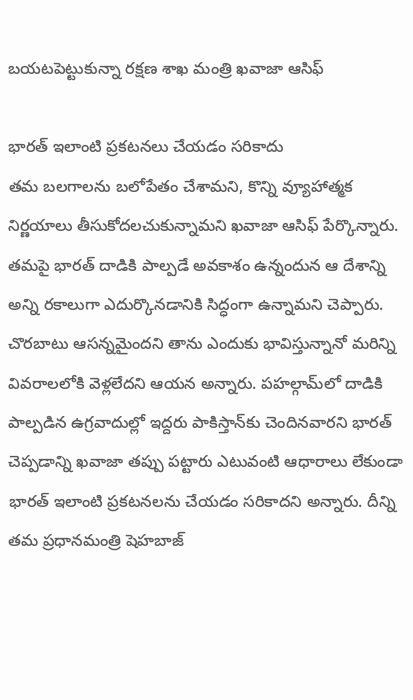బయటపెట్టుకున్నా రక్షణ శాఖ మంత్రి ఖవాజా ఆసిఫ్

భారత్ ఇలాంటి ప్రకటనలు చేయడం సరికాదు
తమ బలగాలను బలోపేతం చేశామని, కొన్ని వ్యూహాత్మక నిర్ణయాలు తీసుకోదలచుకున్నామని ఖవాజా ఆసిఫ్ పేర్కొన్నారు. తమపై భారత్ దాడికి పాల్పడే అవకాశం ఉన్నందున ఆ దేశాన్ని అన్ని రకాలుగా ఎదుర్కొనడానికి సిద్ధంగా ఉన్నామని చెప్పారు. చొరబాటు ఆసన్నమైందని తాను ఎందుకు భావిస్తున్నానో మరిన్ని వివరాలలోకి వెళ్లలేదని ఆయన అన్నారు. పహల్గామ్‌లో దాడికి పాల్పడిన ఉగ్రవాదుల్లో ఇద్దరు పాకిస్తాన్‌కు చెందినవారని భారత్ చెప్పడాన్ని ఖవాజా తప్పు పట్టారు ఎటువంటి ఆధారాలు లేకుండా భారత్ ఇలాంటి ప్రకటనలను చేయడం సరికాదని అన్నారు. దీన్ని తమ ప్రధానమంత్రి షెహబాజ్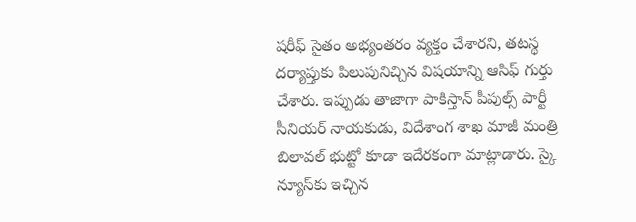షరీఫ్ సైతం అభ్యంతరం వ్యక్తం చేశారని, తటస్థ దర్యాప్తుకు పిలుపునిచ్చిన విషయాన్ని ఆసిఫ్ గుర్తు చేశారు. ఇప్పుడు తాజాగా పాకిస్తాన్ పీపుల్స్ పార్టీ సీనియర్ నాయకుడు, విదేశాంగ శాఖ మాజీ మంత్రి బిలావల్ భుట్టో కూడా ఇదేరకంగా మాట్లాడారు. స్కై న్యూస్‌కు ఇచ్చిన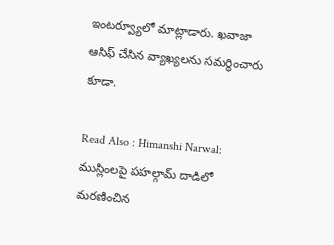ఇంటర్వ్యూలో మాట్లాడారు. ఖవాజా ఆసిఫ్ చేసిన వ్యాఖ్యలను సమర్థించారు కూడా.

Read Also : Himanshi Narwal: ముస్లింలపై పహల్గామ్ దాడిలో మరణించిన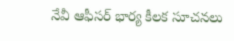నేవీ ఆఫీసర్ భార్య కీలక సూచనలు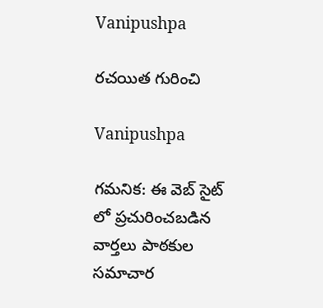Vanipushpa

రచయిత గురించి

Vanipushpa

గమనిక: ఈ వెబ్ సైట్ లో ప్రచురించబడిన వార్తలు పాఠకుల సమాచార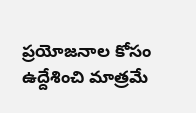ప్రయోజనాల కోసం ఉద్దేశించి మాత్రమే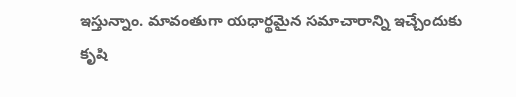ఇస్తున్నాం. మావంతుగా యధార్థమైన సమాచారాన్ని ఇచ్చేందుకు కృషి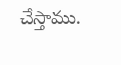చేస్తాము.